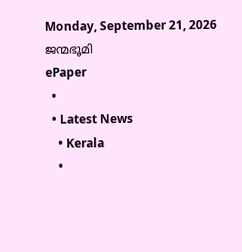Monday, September 21, 2026
ജന്മഭൂമി
ePaper
  •
  • Latest News
    • Kerala
    •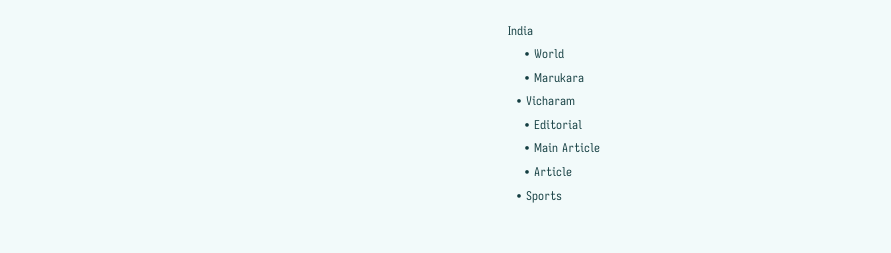India
    • World
    • Marukara
  • Vicharam
    • Editorial
    • Main Article
    • Article
  • Sports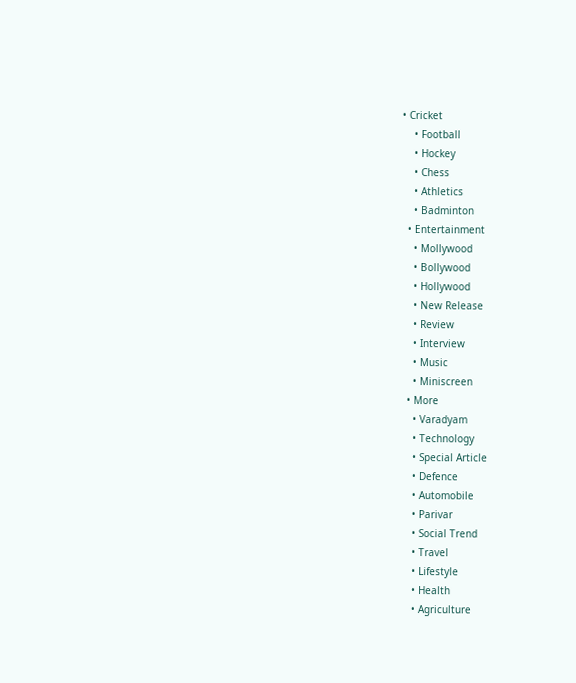• Cricket
    • Football
    • Hockey
    • Chess
    • Athletics
    • Badminton
  • Entertainment
    • Mollywood
    • Bollywood
    • Hollywood
    • New Release
    • Review
    • Interview
    • Music
    • Miniscreen
  • More
    • Varadyam
    • Technology
    • Special Article
    • Defence
    • Automobile
    • Parivar
    • Social Trend
    • Travel
    • Lifestyle
    • Health
    • Agriculture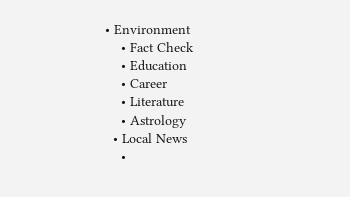• Environment
    • Fact Check
    • Education
    • Career
    • Literature
    • Astrology
  • Local News
    •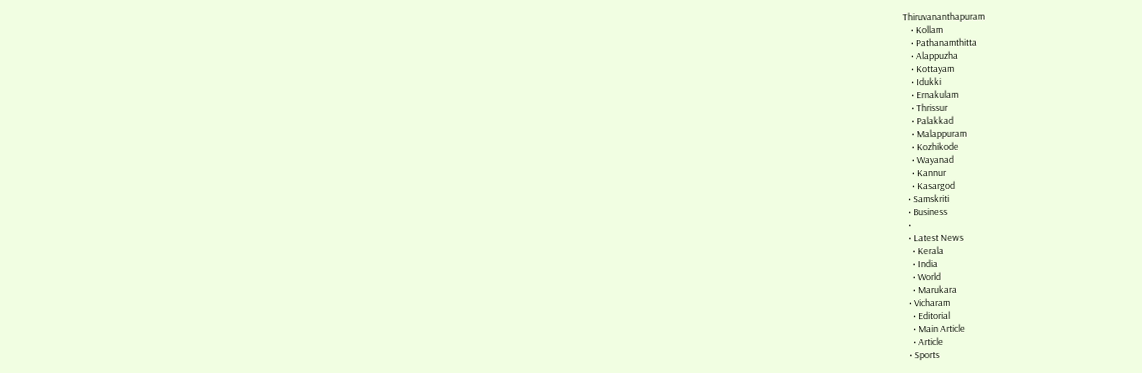Thiruvananthapuram
    • Kollam
    • Pathanamthitta
    • Alappuzha
    • Kottayam
    • Idukki
    • Ernakulam
    • Thrissur
    • Palakkad
    • Malappuram
    • Kozhikode
    • Wayanad
    • Kannur
    • Kasargod
  • Samskriti
  • Business
  •
  • Latest News
    • Kerala
    • India
    • World
    • Marukara
  • Vicharam
    • Editorial
    • Main Article
    • Article
  • Sports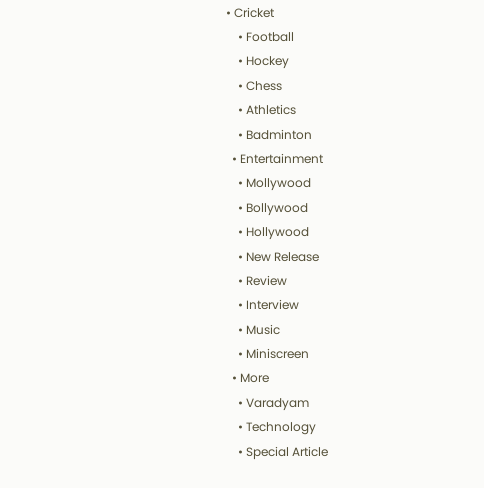• Cricket
    • Football
    • Hockey
    • Chess
    • Athletics
    • Badminton
  • Entertainment
    • Mollywood
    • Bollywood
    • Hollywood
    • New Release
    • Review
    • Interview
    • Music
    • Miniscreen
  • More
    • Varadyam
    • Technology
    • Special Article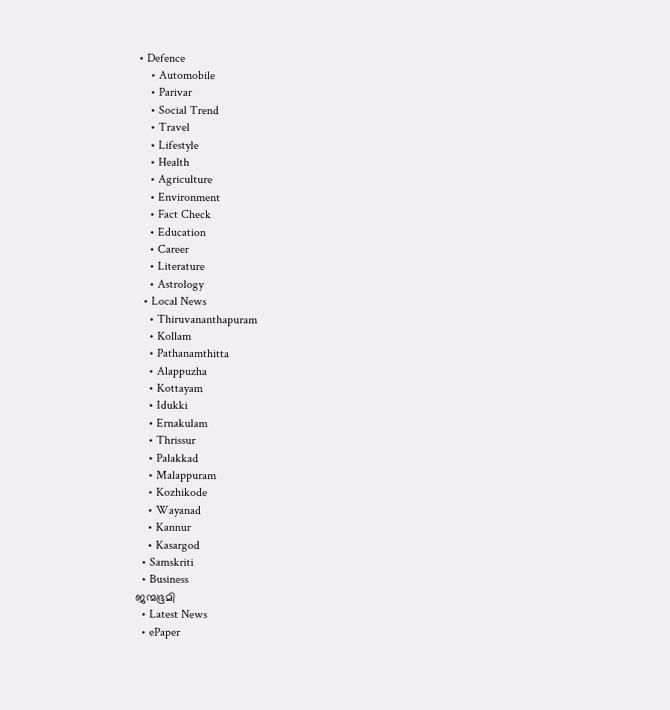• Defence
    • Automobile
    • Parivar
    • Social Trend
    • Travel
    • Lifestyle
    • Health
    • Agriculture
    • Environment
    • Fact Check
    • Education
    • Career
    • Literature
    • Astrology
  • Local News
    • Thiruvananthapuram
    • Kollam
    • Pathanamthitta
    • Alappuzha
    • Kottayam
    • Idukki
    • Ernakulam
    • Thrissur
    • Palakkad
    • Malappuram
    • Kozhikode
    • Wayanad
    • Kannur
    • Kasargod
  • Samskriti
  • Business
ജന്മഭൂമി
  • Latest News
  • ePaper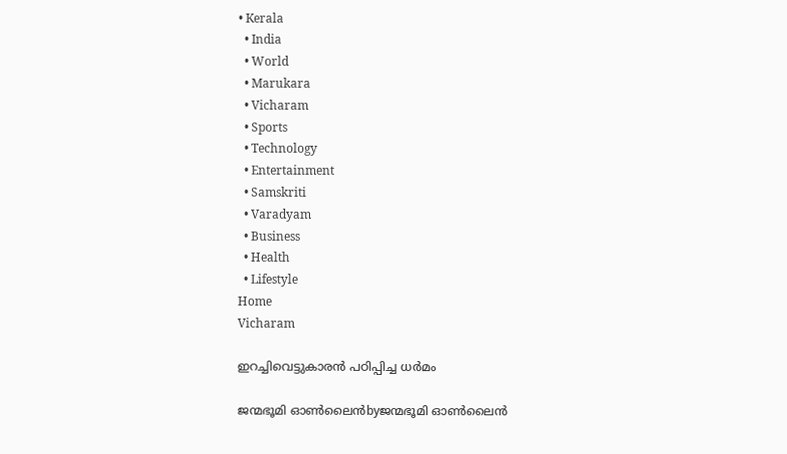• Kerala
  • India
  • World
  • Marukara
  • Vicharam
  • Sports
  • Technology
  • Entertainment
  • Samskriti
  • Varadyam
  • Business
  • Health
  • Lifestyle
Home
Vicharam

ഇറച്ചിവെട്ടുകാരന്‍ പഠിപ്പിച്ച ധര്‍മം

ജന്മഭൂമി ഓണ്‍ലൈന്‍byജന്മഭൂമി ഓണ്‍ലൈന്‍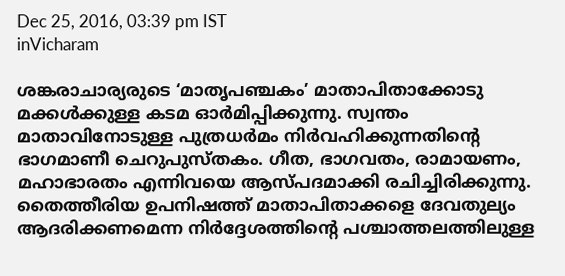Dec 25, 2016, 03:39 pm IST
inVicharam

ശങ്കരാചാര്യരുടെ ‘മാതൃപഞ്ചകം’ മാതാപിതാക്കോടു മക്കള്‍ക്കുള്ള കടമ ഓര്‍മിപ്പിക്കുന്നു. സ്വന്തം മാതാവിനോടുള്ള പുത്രധര്‍മം നിര്‍വഹിക്കുന്നതിന്റെ ഭാഗമാണീ ചെറുപുസ്തകം. ഗീത, ഭാഗവതം, രാമായണം, മഹാഭാരതം എന്നിവയെ ആസ്പദമാക്കി രചിച്ചിരിക്കുന്നു. തൈത്തീരിയ ഉപനിഷത്ത് മാതാപിതാക്കളെ ദേവതുല്യം ആദരിക്കണമെന്ന നിര്‍ദ്ദേശത്തിന്റെ പശ്ചാത്തലത്തിലുള്ള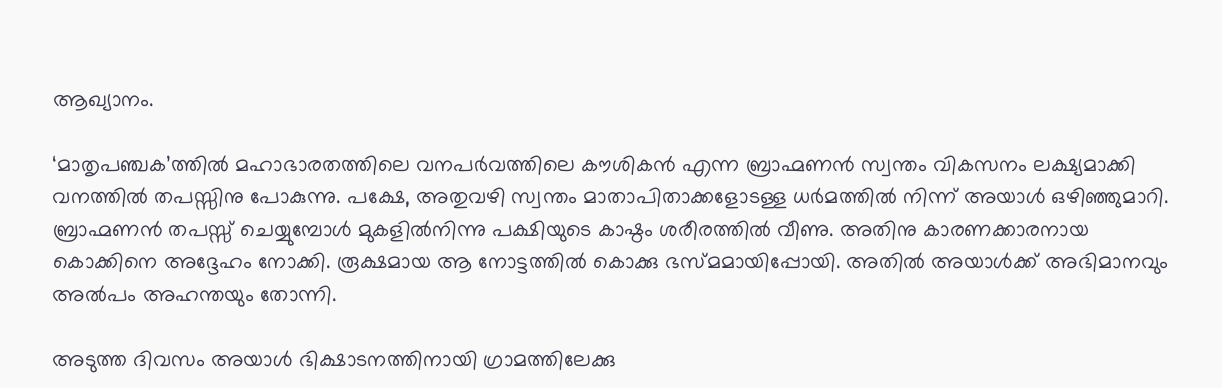ആഖ്യാനം.

‘മാതൃപഞ്ചക’ത്തില്‍ മഹാഭാരതത്തിലെ വനപര്‍വത്തിലെ കൗശികന്‍ എന്ന ബ്രാഹ്മണന്‍ സ്വന്തം വികസനം ലക്ഷ്യമാക്കി വനത്തില്‍ തപസ്സിനു പോകുന്നു. പക്ഷേ, അതുവഴി സ്വന്തം മാതാപിതാക്കളോടള്ള ധര്‍മത്തില്‍ നിന്ന് അയാള്‍ ഒഴിഞ്ഞുമാറി. ബ്രാഹ്മണന്‍ തപസ്സ് ചെയ്യുമ്പോള്‍ മുകളില്‍നിന്നു പക്ഷിയുടെ കാഷ്ഠം ശരീരത്തില്‍ വീണു. അതിനു കാരണക്കാരനായ കൊക്കിനെ അദ്ദേഹം നോക്കി. രൂക്ഷമായ ആ നോട്ടത്തില്‍ കൊക്കു ഭസ്മമായിപ്പോയി. അതില്‍ അയാള്‍ക്ക് അഭിമാനവും അല്‍പം അഹന്തയും തോന്നി.

അടുത്ത ദിവസം അയാള്‍ ഭിക്ഷാടനത്തിനായി ഗ്രാമത്തിലേക്കു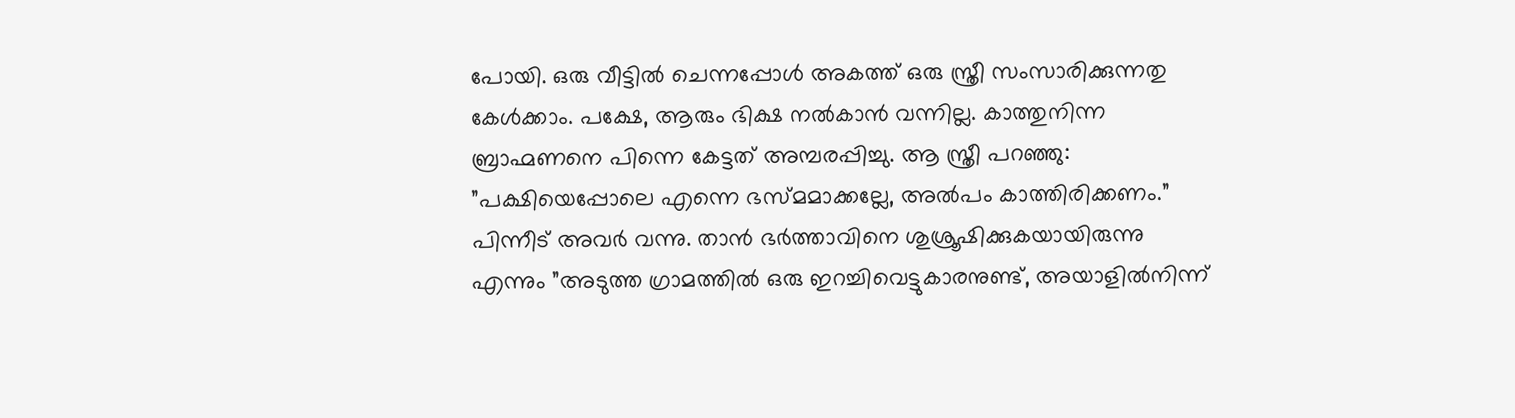പോയി. ഒരു വീട്ടില്‍ ചെന്നപ്പോള്‍ അകത്ത് ഒരു സ്ത്രീ സംസാരിക്കുന്നതു കേള്‍ക്കാം. പക്ഷേ, ആരും ഭിക്ഷ നല്‍കാന്‍ വന്നില്ല. കാത്തുനിന്ന ബ്രാഹ്മണനെ പിന്നെ കേട്ടത് അമ്പരപ്പിച്ചു. ആ സ്ത്രീ പറഞ്ഞു: ”പക്ഷിയെപ്പോലെ എന്നെ ഭസ്മമാക്കല്ലേ, അല്‍പം കാത്തിരിക്കണം.” പിന്നീട് അവര്‍ വന്നു. താന്‍ ഭര്‍ത്താവിനെ ശുശ്രൂഷിക്കുകയായിരുന്നു എന്നും ”അടുത്ത ഗ്രാമത്തില്‍ ഒരു ഇറച്ചിവെട്ടുകാരനുണ്ട്, അയാളില്‍നിന്ന്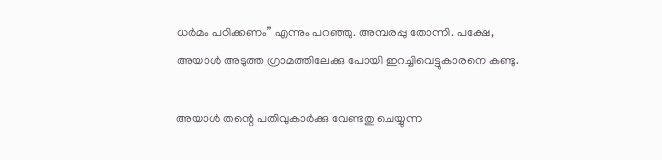ധര്‍മം പഠിക്കണം” എന്നും പറഞ്ഞു. അമ്പരപ്പു തോന്നി. പക്ഷേ, അയാള്‍ അടുത്ത ഗ്രാമത്തിലേക്കു പോയി ഇറച്ചിവെട്ടുകാരനെ കണ്ടു.

അയാള്‍ തന്റെ പതിവുകാര്‍ക്കു വേണ്ടതു ചെയ്യുന്ന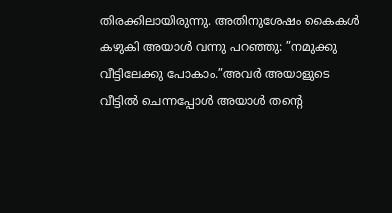തിരക്കിലായിരുന്നു. അതിനുശേഷം കൈകള്‍ കഴുകി അയാള്‍ വന്നു പറഞ്ഞു: ”നമുക്കു വീട്ടിലേക്കു പോകാം.”അവര്‍ അയാളുടെ വീട്ടില്‍ ചെന്നപ്പോള്‍ അയാള്‍ തന്റെ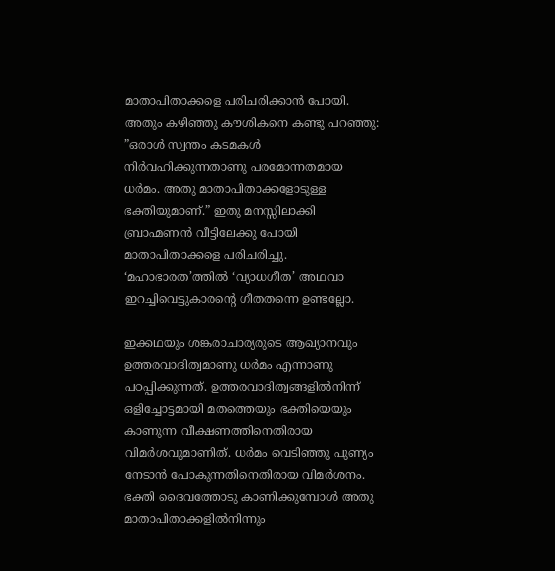മാതാപിതാക്കളെ പരിചരിക്കാന്‍ പോയി. അതും കഴിഞ്ഞു കൗശികനെ കണ്ടു പറഞ്ഞു: ”ഒരാള്‍ സ്വന്തം കടമകള്‍ നിര്‍വഹിക്കുന്നതാണു പരമോന്നതമായ ധര്‍മം. അതു മാതാപിതാക്കളോടുള്ള ഭക്തിയുമാണ്.” ഇതു മനസ്സിലാക്കി ബ്രാഹ്മണന്‍ വീട്ടിലേക്കു പോയി മാതാപിതാക്കളെ പരിചരിച്ചു. ‘മഹാഭാരത’ത്തില്‍ ‘വ്യാധഗീത’ അഥവാ ഇറച്ചിവെട്ടുകാരന്റെ ഗീതതന്നെ ഉണ്ടല്ലോ.

ഇക്കഥയും ശങ്കരാചാര്യരുടെ ആഖ്യാനവും ഉത്തരവാദിത്വമാണു ധര്‍മം എന്നാണു പഠപ്പിക്കുന്നത്. ഉത്തരവാദിത്വങ്ങളില്‍നിന്ന് ഒളിച്ചോട്ടമായി മതത്തെയും ഭക്തിയെയും കാണുന്ന വീക്ഷണത്തിനെതിരായ വിമര്‍ശവുമാണിത്. ധര്‍മം വെടിഞ്ഞു പുണ്യം നേടാന്‍ പോകുന്നതിനെതിരായ വിമര്‍ശനം. ഭക്തി ദൈവത്തോടു കാണിക്കുമ്പോള്‍ അതു മാതാപിതാക്കളില്‍നിന്നും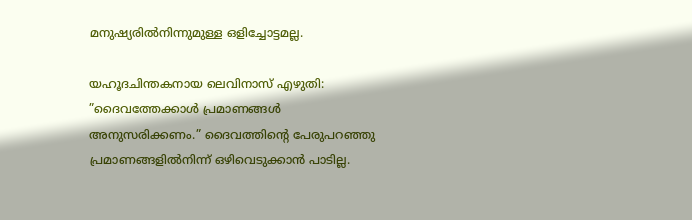മനുഷ്യരില്‍നിന്നുമുള്ള ഒളിച്ചോട്ടമല്ല.

യഹൂദചിന്തകനായ ലെവിനാസ് എഴുതി: ”ദൈവത്തേക്കാള്‍ പ്രമാണങ്ങള്‍ അനുസരിക്കണം.” ദൈവത്തിന്റെ പേരുപറഞ്ഞു പ്രമാണങ്ങളില്‍നിന്ന് ഒഴിവെടുക്കാന്‍ പാടില്ല.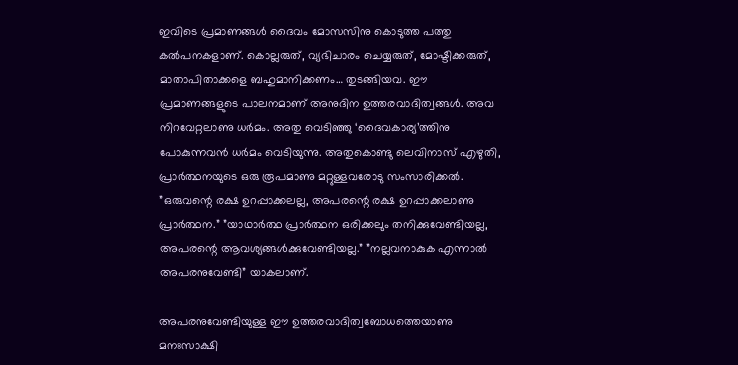ഇവിടെ പ്രമാണങ്ങള്‍ ദൈവം മോസസിനു കൊടുത്ത പത്തു കല്‍പനകളാണ്. കൊല്ലരുത്, വ്യഭിചാരം ചെയ്യരുത്, മോഷ്ടിക്കരുത്, മാതാപിതാക്കളെ ബഹുമാനിക്കണം… തുടങ്ങിയവ. ഈ പ്രമാണങ്ങളുടെ പാലനമാണ് അനുദിന ഉത്തരവാദിത്വങ്ങള്‍. അവ നിറവേറ്റലാണു ധര്‍മം. അതു വെടിഞ്ഞു ‘ദൈവകാര്യ’ത്തിനു പോകുന്നവന്‍ ധര്‍മം വെടിയുന്നു. അതുകൊണ്ടു ലെവിനാസ് എഴുതി, പ്രാര്‍ത്ഥനയുടെ ഒരു രൂപമാണു മറ്റുള്ളവരോടു സംസാരിക്കല്‍. ”ഒരുവന്റെ രക്ഷ ഉറപ്പാക്കലല്ല, അപരന്റെ രക്ഷ ഉറപ്പാക്കലാണു പ്രാര്‍ത്ഥന.” ”യാഥാര്‍ത്ഥ പ്രാര്‍ത്ഥന ഒരിക്കലും തനിക്കുവേണ്ടിയല്ല, അപരന്റെ ആവശ്യങ്ങള്‍ക്കുവേണ്ടിയല്ല.” ”നല്ലവനാകുക എന്നാല്‍ അപരനുവേണ്ടി” യാകലാണ്.

അപരനുവേണ്ടിയുള്ള ഈ ഉത്തരവാദിത്വബോധത്തെയാണു മനഃസാക്ഷി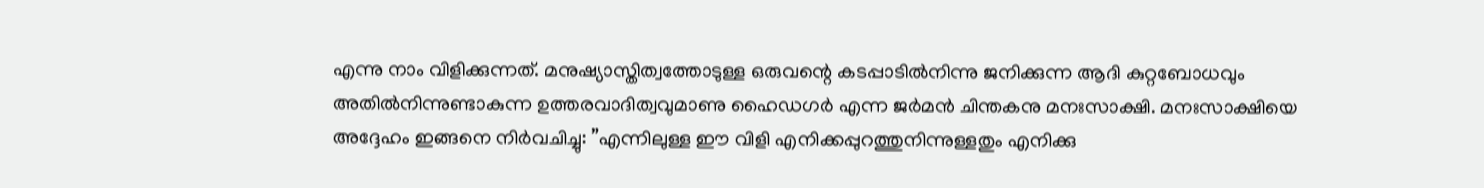എന്നു നാം വിളിക്കുന്നത്. മനുഷ്യാസ്തിത്വത്തോടുള്ള ഒരുവന്റെ കടപ്പാടില്‍നിന്നു ജനിക്കുന്ന ആദി കുറ്റബോധവും അതില്‍നിന്നുണ്ടാകുന്ന ഉത്തരവാദിത്വവുമാണു ഹൈഡഗര്‍ എന്ന ജര്‍മന്‍ ചിന്തകനു മനഃസാക്ഷി. മനഃസാക്ഷിയെ അദ്ദേഹം ഇങ്ങനെ നിര്‍വചിച്ചു: ”എന്നിലുള്ള ഈ വിളി എനിക്കപ്പുറത്തുനിന്നുള്ളതും എനിക്കു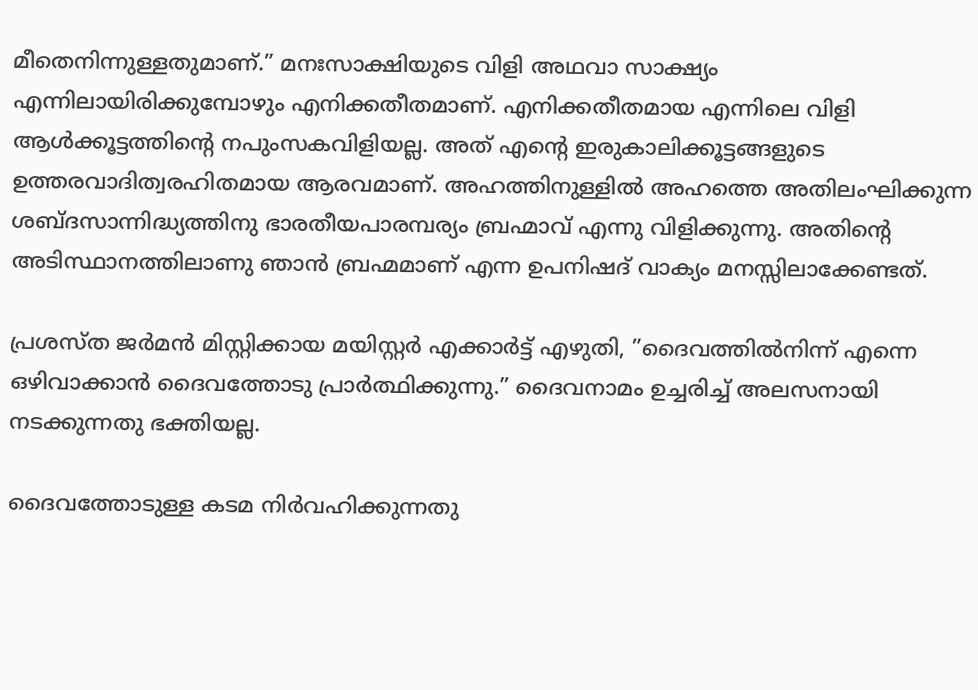മീതെനിന്നുള്ളതുമാണ്.” മനഃസാക്ഷിയുടെ വിളി അഥവാ സാക്ഷ്യം എന്നിലായിരിക്കുമ്പോഴും എനിക്കതീതമാണ്. എനിക്കതീതമായ എന്നിലെ വിളി ആള്‍ക്കൂട്ടത്തിന്റെ നപുംസകവിളിയല്ല. അത് എന്റെ ഇരുകാലിക്കൂട്ടങ്ങളുടെ ഉത്തരവാദിത്വരഹിതമായ ആരവമാണ്. അഹത്തിനുള്ളില്‍ അഹത്തെ അതിലംഘിക്കുന്ന ശബ്ദസാന്നിദ്ധ്യത്തിനു ഭാരതീയപാരമ്പര്യം ബ്രഹ്മാവ് എന്നു വിളിക്കുന്നു. അതിന്റെ അടിസ്ഥാനത്തിലാണു ഞാന്‍ ബ്രഹ്മമാണ് എന്ന ഉപനിഷദ് വാക്യം മനസ്സിലാക്കേണ്ടത്.

പ്രശസ്ത ജര്‍മന്‍ മിസ്റ്റിക്കായ മയിസ്റ്റര്‍ എക്കാര്‍ട്ട് എഴുതി, ”ദൈവത്തില്‍നിന്ന് എന്നെ ഒഴിവാക്കാന്‍ ദൈവത്തോടു പ്രാര്‍ത്ഥിക്കുന്നു.” ദൈവനാമം ഉച്ചരിച്ച് അലസനായി നടക്കുന്നതു ഭക്തിയല്ല.

ദൈവത്തോടുള്ള കടമ നിര്‍വഹിക്കുന്നതു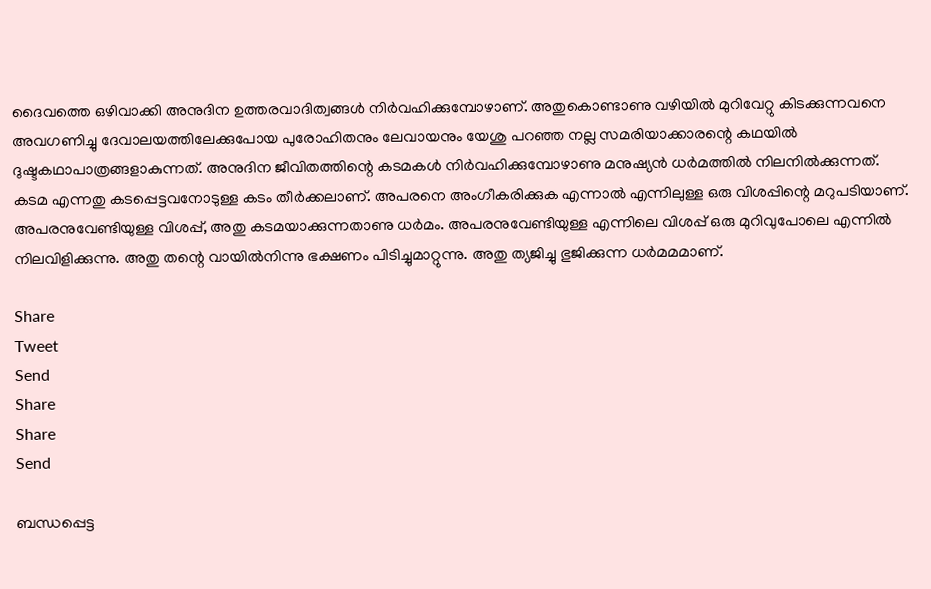ദൈവത്തെ ഒഴിവാക്കി അനുദിന ഉത്തരവാദിത്വങ്ങള്‍ നിര്‍വഹിക്കുമ്പോഴാണ്. അതുകൊണ്ടാണു വഴിയില്‍ മുറിവേറ്റു കിടക്കുന്നവനെ അവഗണിച്ചു ദേവാലയത്തിലേക്കുപോയ പുരോഹിതനും ലേവായനും യേശു പറഞ്ഞ നല്ല സമരിയാക്കാരന്റെ കഥയില്‍ ദുഷ്ടകഥാപാത്രങ്ങളാകുന്നത്. അനുദിന ജീവിതത്തിന്റെ കടമകള്‍ നിര്‍വഹിക്കുമ്പോഴാണു മനുഷ്യന്‍ ധര്‍മത്തില്‍ നിലനില്‍ക്കുന്നത്. കടമ എന്നതു കടപ്പെട്ടവനോടുള്ള കടം തീര്‍ക്കലാണ്. അപരനെ അംഗീകരിക്കുക എന്നാല്‍ എന്നിലുള്ള ഒരു വിശപ്പിന്റെ മറുപടിയാണ്. അപരനുവേണ്ടിയുള്ള വിശപ്പ്, അതു കടമയാക്കുന്നതാണു ധര്‍മം. അപരനുവേണ്ടിയുള്ള എന്നിലെ വിശപ്പ് ഒരു മുറിവുപോലെ എന്നില്‍ നിലവിളിക്കുന്നു. അതു തന്റെ വായില്‍നിന്നു ഭക്ഷണം പിടിച്ചുമാറ്റുന്നു. അതു ത്യജിച്ചു ഭുജിക്കുന്ന ധര്‍മമമാണ്.

Share
Tweet
Send
Share
Share
Send

ബന്ധപ്പെട്ട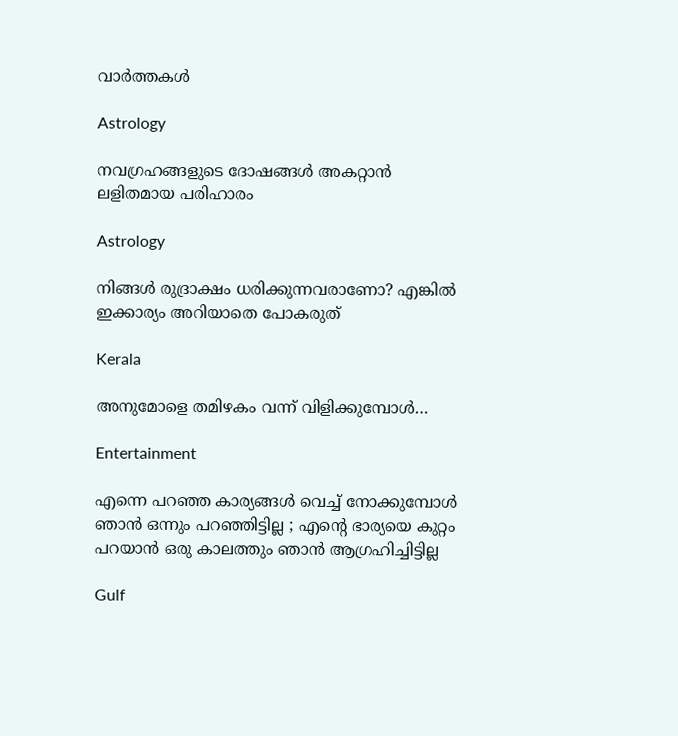വാര്‍ത്തകള്‍

Astrology

നവഗ്രഹങ്ങളുടെ ദോഷങ്ങൾ അകറ്റാൻ ലളിതമായ പരിഹാരം

Astrology

നിങ്ങൾ രുദ്രാക്ഷം ധരിക്കുന്നവരാണോ? എങ്കിൽ ഇക്കാര്യം അറിയാതെ പോകരുത്

Kerala

അനുമോളെ തമിഴകം വന്ന് വിളിക്കുമ്പോള്‍…

Entertainment

എന്നെ പറഞ്ഞ കാര്യങ്ങൾ വെച്ച് നോക്കുമ്പോൾ ഞാൻ ഒന്നും പറഞ്ഞി‌ട്ടില്ല ; എന്റെ ഭാര്യയെ കുറ്റം പറയാൻ ഒരു കാലത്തും ഞാൻ ആഗ്രഹിച്ചിട്ടില്ല

Gulf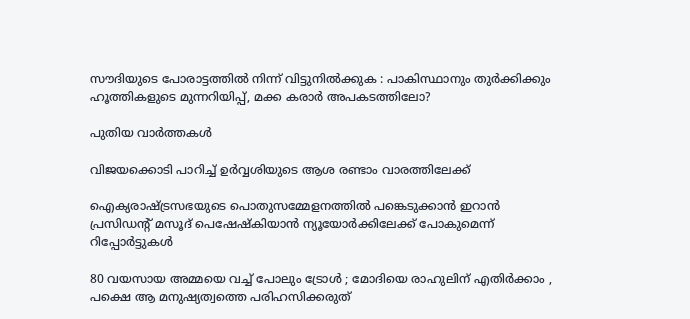സൗദിയുടെ പോരാട്ടത്തിൽ നിന്ന് വിട്ടുനിൽക്കുക : പാകിസ്ഥാനും തുർക്കിക്കും ഹൂത്തികളുടെ മുന്നറിയിപ്പ്, മക്ക കരാർ അപകടത്തിലോ?

പുതിയ വാര്‍ത്തകള്‍

വിജയക്കൊടി പാറിച്ച് ഉര്‍വ്വശിയുടെ ആശ രണ്ടാം വാരത്തിലേക്ക്

ഐക്യരാഷ്‌ട്രസഭയുടെ പൊതുസമ്മേളനത്തിൽ പങ്കെടുക്കാൻ ഇറാൻ പ്രസിഡന്റ് മസൂദ് പെഷേഷ്കിയാൻ ന്യൂയോർക്കിലേക്ക് പോകുമെന്ന് റിപ്പോർട്ടുകൾ

80 വയസായ അമ്മയെ വച്ച് പോലും ട്രോൾ ; മോദിയെ രാഹുലിന് എതിർക്കാം , പക്ഷെ ആ മനുഷ്യത്വത്തെ പരിഹസിക്കരുത്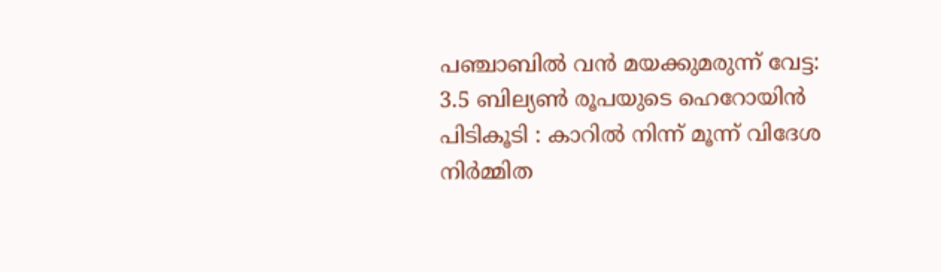പഞ്ചാബിൽ വൻ മയക്കുമരുന്ന് വേട്ട: 3.5 ബില്യൺ രൂപയുടെ ഹെറോയിൻ പിടികൂടി : കാറിൽ നിന്ന് മൂന്ന് വിദേശ നിർമ്മിത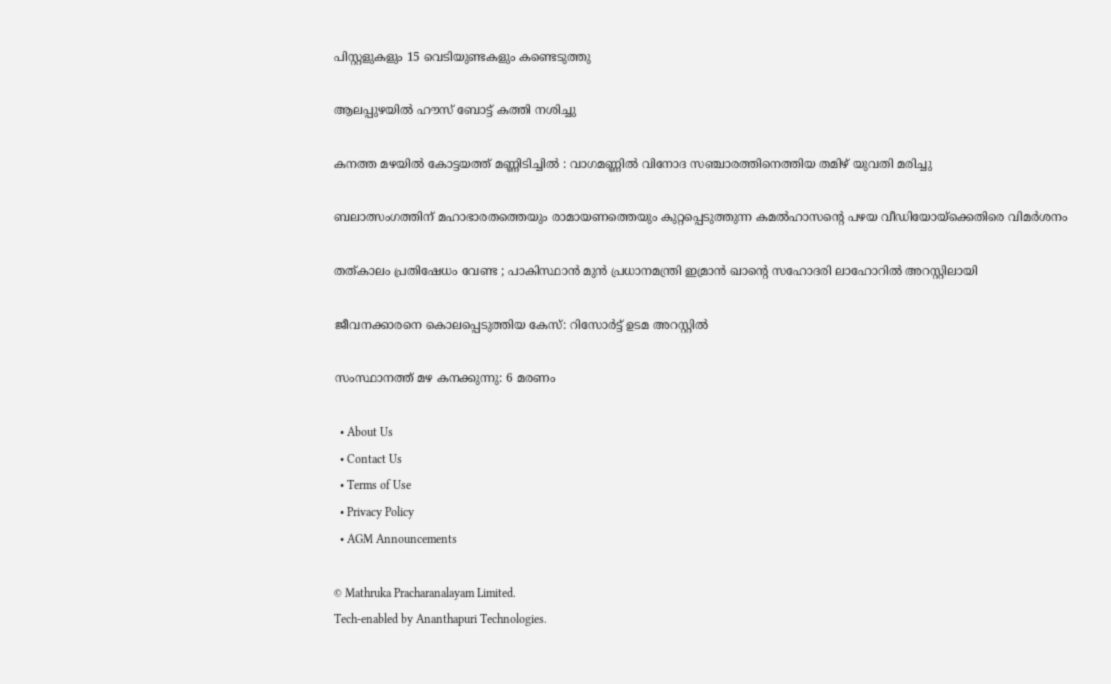പിസ്റ്റളുകളും 15 വെടിയുണ്ടകളും കണ്ടെടുത്തു

ആലപ്പുഴയില്‍ ഹൗസ് ബോട്ട് കത്തി നശിച്ചു

കനത്ത മഴയിൽ കോട്ടയത്ത് മണ്ണിടിച്ചിൽ : വാഗമണ്ണിൽ വിനോദ സഞ്ചാരത്തിനെത്തിയ തമിഴ്‌ യുവതി മരിച്ചു

ബലാത്സംഗത്തിന് മഹാഭാരതത്തെയും രാമായണത്തെയും കുറ്റപ്പെടുത്തുന്ന കമല്‍ഹാസന്റെ പഴയ വീഡിയോയ്‌ക്കെതിരെ വിമര്‍ശനം

തത്കാലം പ്രതിഷേധം വേണ്ട ; പാകിസ്ഥാൻ മുൻ പ്രധാനമന്ത്രി ഇമ്രാൻ ഖാന്റെ സഹോദരി ലാഹോറിൽ അറസ്റ്റിലായി

ജീവനക്കാരനെ കൊലപ്പെടുത്തിയ കേസ്: റിസോര്‍ട്ട് ഉടമ അറസ്റ്റില്‍

സംസ്ഥാനത്ത് മഴ കനക്കുന്നു: 6 മരണം

  • About Us
  • Contact Us
  • Terms of Use
  • Privacy Policy
  • AGM Announcements

© Mathruka Pracharanalayam Limited.
Tech-enabled by Ananthapuri Technologies.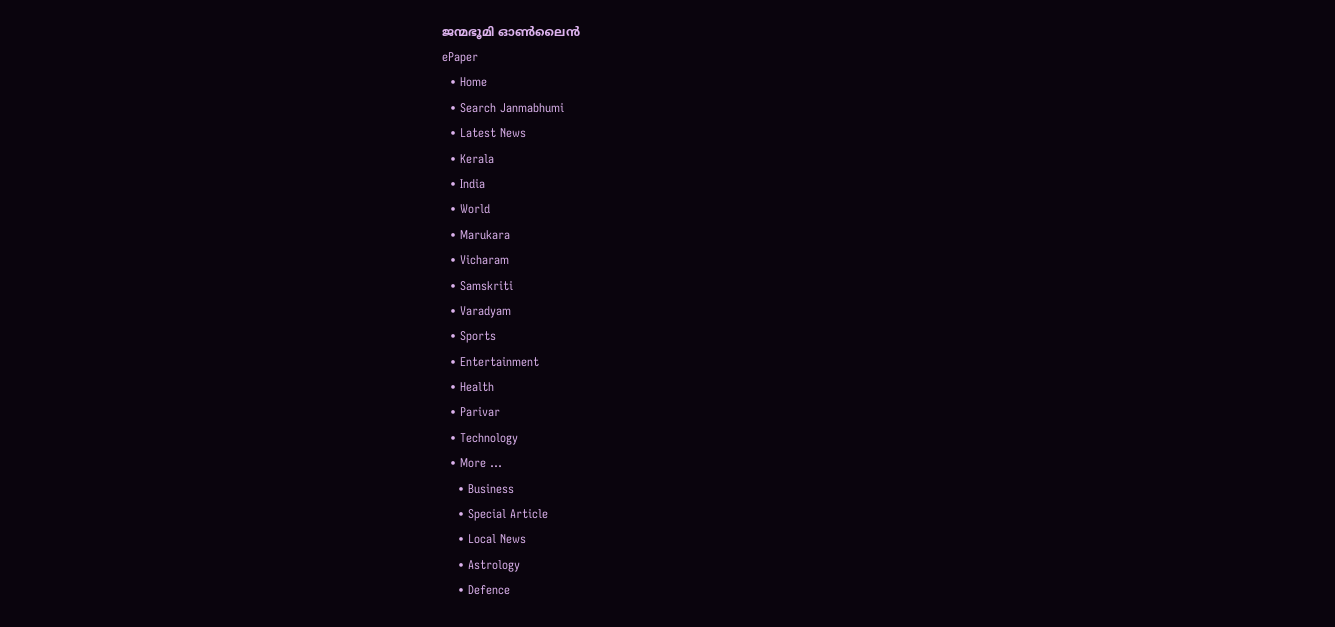ജന്മഭൂമി ഓണ്‍ലൈന്‍
ePaper
  • Home
  • Search Janmabhumi
  • Latest News
  • Kerala
  • India
  • World
  • Marukara
  • Vicharam
  • Samskriti
  • Varadyam
  • Sports
  • Entertainment
  • Health
  • Parivar
  • Technology
  • More …
    • Business
    • Special Article
    • Local News
    • Astrology
    • Defence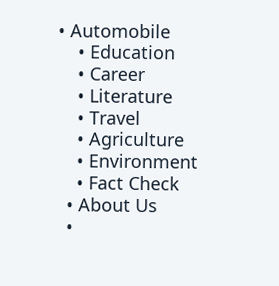• Automobile
    • Education
    • Career
    • Literature
    • Travel
    • Agriculture
    • Environment
    • Fact Check
  • About Us
  •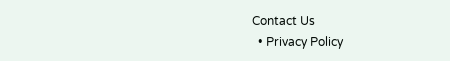Contact Us
  • Privacy Policy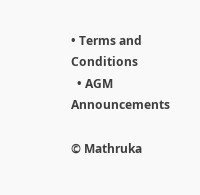• Terms and Conditions
  • AGM Announcements

© Mathruka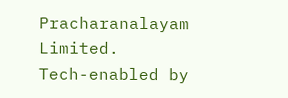Pracharanalayam Limited.
Tech-enabled by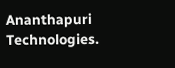Ananthapuri Technologies.